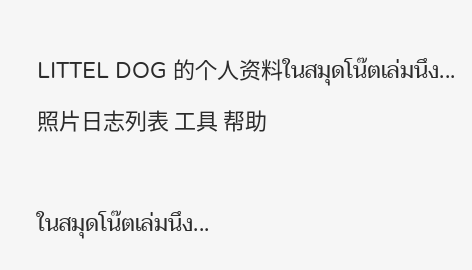LITTEL DOG 的个人资料ในสมุดโน๊ตเล่มนึง...照片日志列表 工具 帮助

ในสมุดโน๊ตเล่มนึง...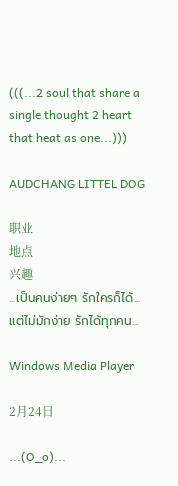(((...2 soul that share a single thought 2 heart that heat as one...)))

AUDCHANG LITTEL DOG

职业
地点
兴趣
...เป็นคนง่ายๆ รักใครก็ได้...แต่ไม่มักง่าย รักได้ทุกคน...

Windows Media Player

2月24日

...(O_o)...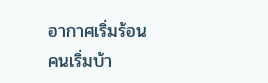อากาศเริ่มร้อน
คนเริ่มบ้า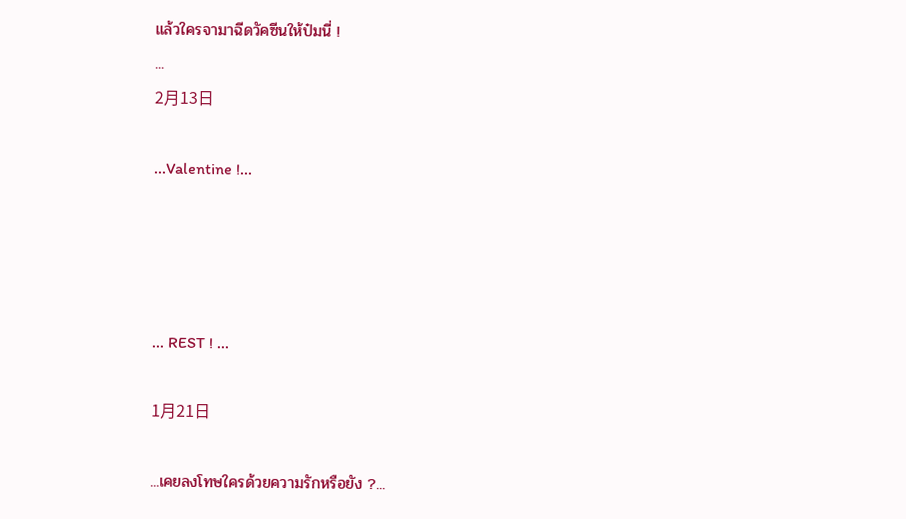แล้วใครจามาฉีดวัคซีนให้ป๋มนี่ !
...
2月13日

...Valentine !...




... REST ! ...

1月21日

...เคยลงโทษใครด้วยความรักหรือยัง ?...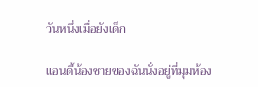วันหนึ่งเมื่อยังเด็ก

แอนดี้น้องชายของฉันนั่งอยู่ที่มุมห้อง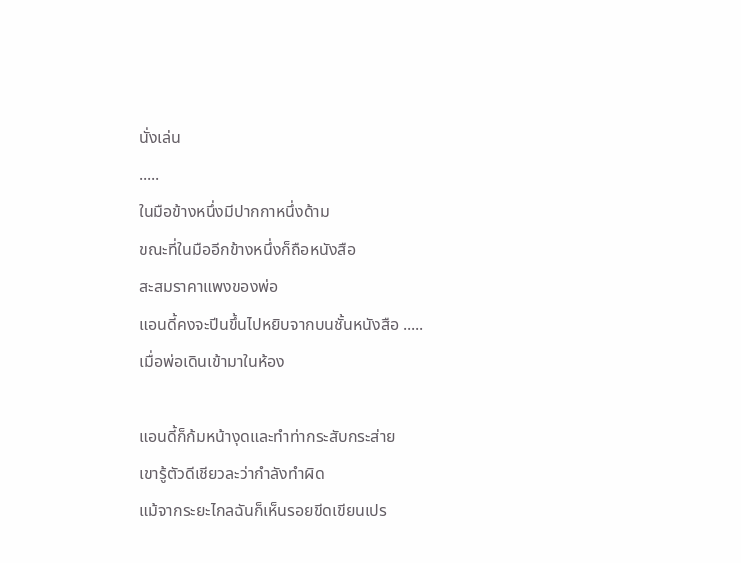นั่งเล่น
.....
ในมือข้างหนึ่งมีปากกาหนึ่งด้าม
ขณะที่ในมืออีกข้างหนึ่งก็ถือหนังสือ
สะสมราคาแพงของพ่อ
แอนดี้คงจะปีนขึ้นไปหยิบจากบนชั้นหนังสือ .....
เมื่อพ่อเดินเข้ามาในห้อง

แอนดี้ก็ก้มหน้างุดและทำท่ากระสับกระส่าย
เขารู้ตัวดีเชียวละว่ากำลังทำผิด
แม้จากระยะไกลฉันก็เห็นรอยขีดเขียนเปร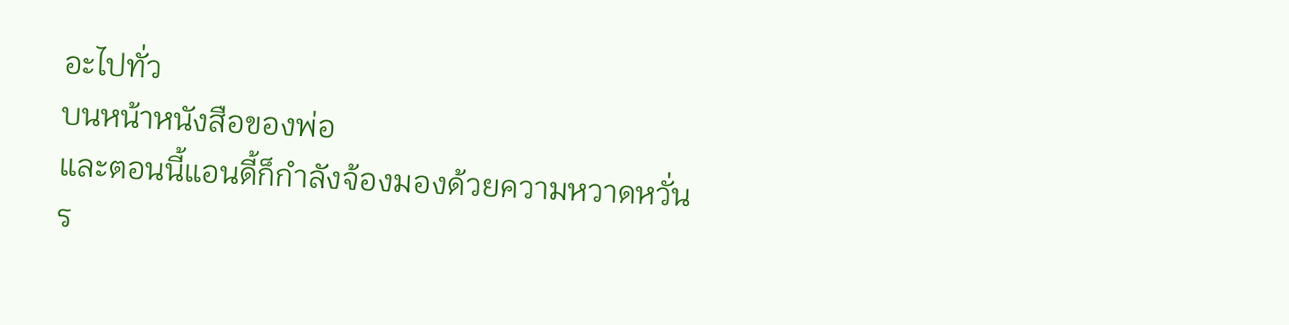อะไปทั่ว
บนหน้าหนังสือของพ่อ
และตอนนี้แอนดี้ก็กำลังจ้องมองด้วยความหวาดหวั่น
ร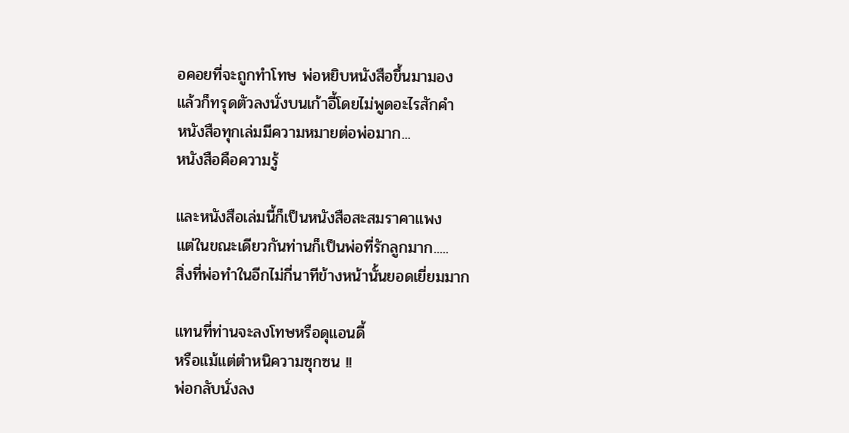อคอยที่จะถูกทำโทษ พ่อหยิบหนังสือขึ้นมามอง
แล้วก็ทรุดตัวลงนั่งบนเก้าอี้โดยไม่พูดอะไรสักคำ
หนังสือทุกเล่มมีความหมายต่อพ่อมาก...
หนังสือคือความรู้

และหนังสือเล่มนี้ก็เป็นหนังสือสะสมราคาแพง
แต่ในขณะเดียวกันท่านก็เป็นพ่อที่รักลูกมาก.....
สิ่งที่พ่อทำในอีกไม่กี่นาทีข้างหน้านั้นยอดเยี่ยมมาก

แทนที่ท่านจะลงโทษหรือดุแอนดี้
หรือแม้แต่ตำหนิความซุกซน !!
พ่อกลับนั่งลง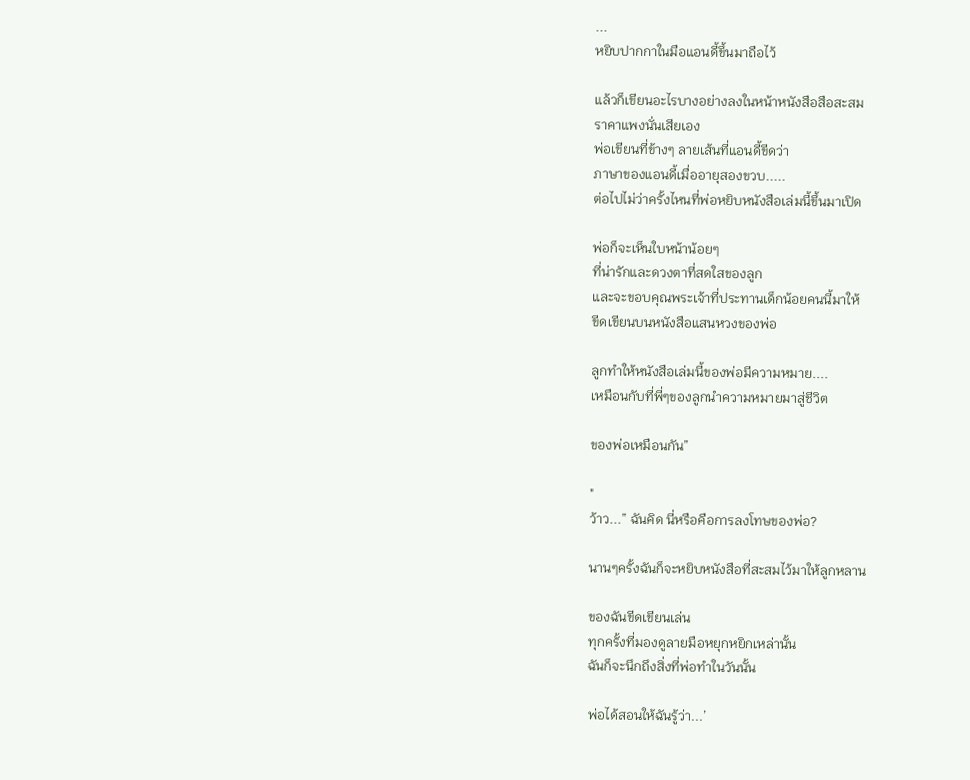...
หยิบปากกาในมือแอนดี้ขึ้นมาถือไว้

แล้วก็เขียนอะไรบางอย่างลงในหน้าหนังสือสือสะสม
ราคาแพงนั่นเสียเอง
พ่อเขียนที่ข้างๆ ลายเส้นที่แอนดี้ขีดว่า
ภาษาของแอนดี้เมื่ออายุสองขวบ.....
ต่อไปไม่ว่าครั้งไหนที่พ่อหยิบหนังสือเล่มนี้ขึ้นมาเปิด

พ่อก็จะเห็นใบหน้าน้อยๆ
ที่น่ารักและดวงตาที่สดใสของลูก
และจะขอบคุณพระเจ้าที่ประทานเด็กน้อยคนนี้มาให้
ขีดเขียนบนหนังสือแสนหวงของพ่อ

ลูกทำให้หนังสือเล่มนี้ของพ่อมีความหมาย....
เหมือนกับที่พี่ๆของลูกนำความหมายมาสู่ชีวิต

ของพ่อเหมือนกัน”

"
ว้าว...” ฉันคิด นี่หรือคือการลงโทษของพ่อ?

นานๆครั้งฉันก็จะหยิบหนังสือที่สะสมไว้มาให้ลูกหลาน

ของฉันขีดเขียนเล่น
ทุกครั้งที่มองดูลายมือหยุกหยิกเหล่านั้น
ฉันก็จะนึกถึงสิ่งที่พ่อทำในวันนั้น

พ่อได้สอนให้ฉันรู้ว่า...’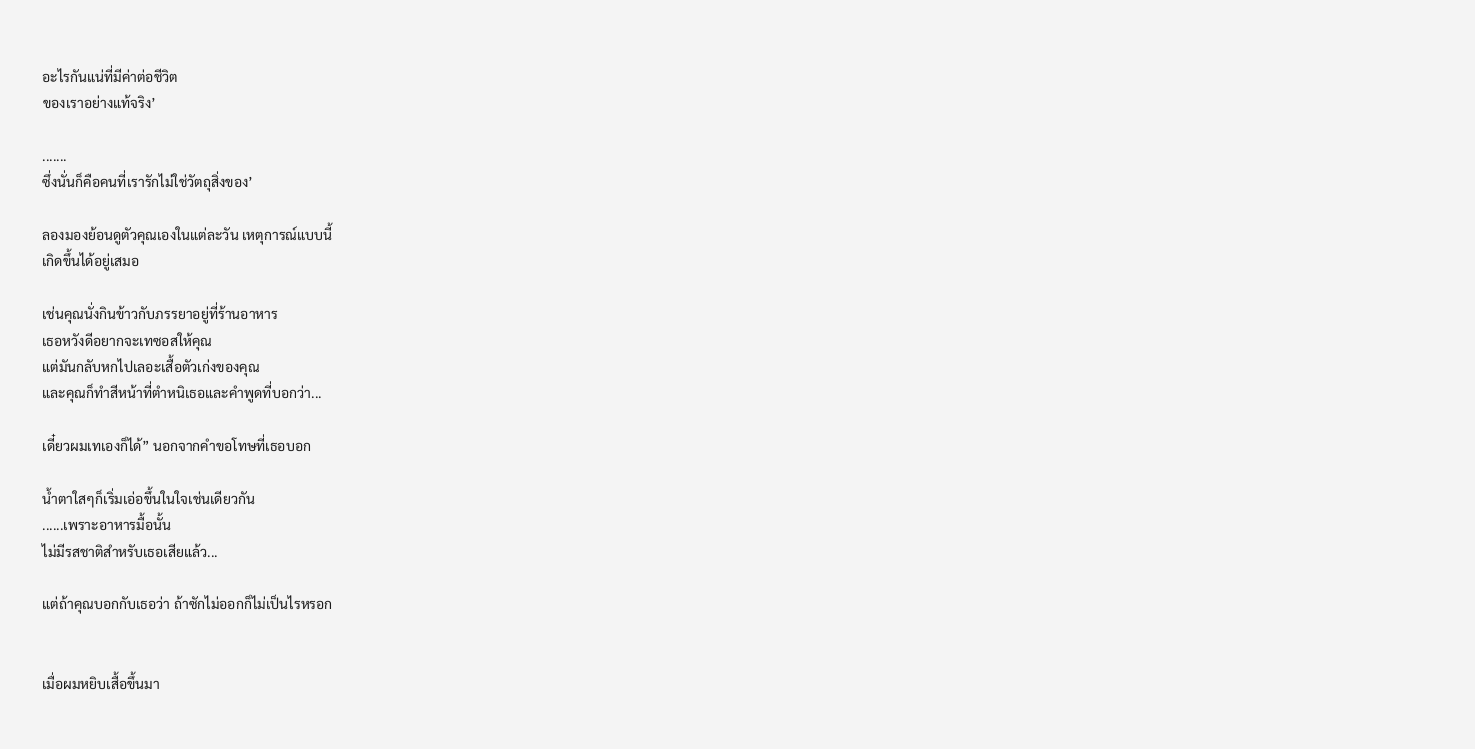อะไรกันแน่ที่มีค่าต่อชีวิต
ของเราอย่างแท้จริง’

.......
ซึ่งนั่นก็คือคนที่เรารักไม่ใช่วัตถุสิ่งของ’

ลองมองย้อนดูตัวคุณเองในแต่ละวัน เหตุการณ์แบบนี้
เกิดขึ้นได้อยู่เสมอ

เช่นคุณนั่งกินข้าวกับภรรยาอยู่ที่ร้านอาหาร
เธอหวังดีอยากจะเทซอสให้คุณ
แต่มันกลับหกไปเลอะเสื้อตัวเก่งของคุณ
และคุณก็ทำสีหน้าที่ตำหนิเธอและคำพูดที่บอกว่า...

เดี๋ยวผมเทเองก็ได้” นอกจากคำขอโทษที่เธอบอก

น้ำตาใสๆก็เริ่มเอ่อขึ้นในใจเช่นเดียวกัน
......เพราะอาหารมื้อนั้น
ไม่มีรสชาติสำหรับเธอเสียแล้ว...

แต่ถ้าคุณบอกกับเธอว่า ถ้าซักไม่ออกก็ไม่เป็นไรหรอก


เมื่อผมหยิบเสื้อขึ้นมา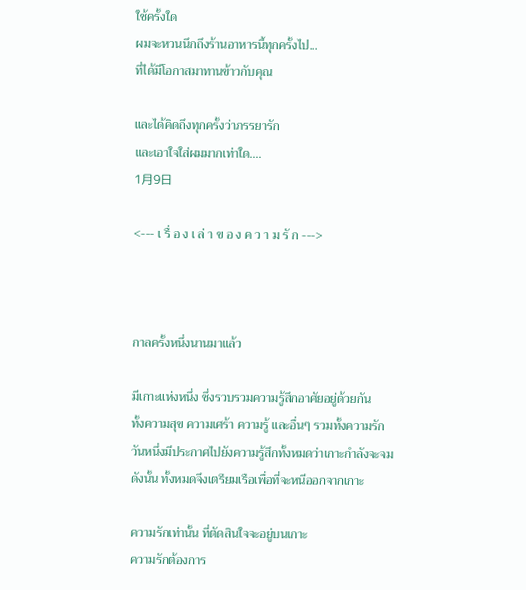ใช้ครั้งใด
ผมจะหวนนึกถึงร้านอาหารนี้ทุกครั้งไป...
ที่ได้มีโอกาสมาทานข้าวกับคุณ

และได้คิดถึงทุกครั้งว่าภรรยารัก
และเอาใจใส่ผมมากเท่าใด....
1月9日

<--- เ รื่ อ ง เ ล่ า ข อ ง ค ว า ม รั ก --->



กาลครั้งหนึ่งนานมาแล้ว

มีเกาะแห่งหนึ่ง ซึ่งรวบรวมความรู้สึกอาศัยอยู่ด้วยกัน
ทั้งความสุข ความเศร้า ความรู้ และอื่นๆ รวมทั้งความรัก
วันหนึ่งมีประกาศไปยังความรู้สึกทั้งหมดว่าเกาะกำลังจะจม
ดังนั้น ทั้งหมดจึงเตรียมเรือเพื่อที่จะหนีออกจากเกาะ

ความรักเท่านั้น ที่ตัดสินใจจะอยู่บนเกาะ
ความรักต้องการ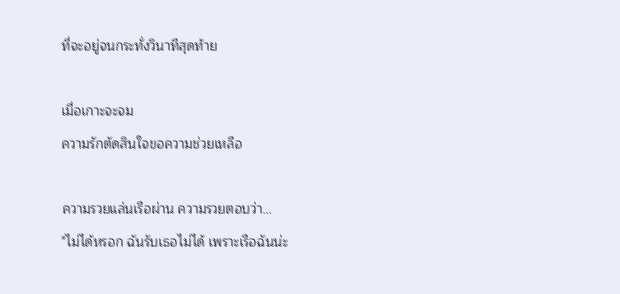ที่จะอยู่จนกระทั่งวินาทีสุดท้าย

เมื่อเกาะจะจม
ความรักตัดสินใจขอความช่วยเหลือ

ความรวยแล่นเรือผ่าน ความรวยตอบว่า...
"ไม่ได้หรอก ฉันรับเธอไม่ได้ เพราะเรือฉันน่ะ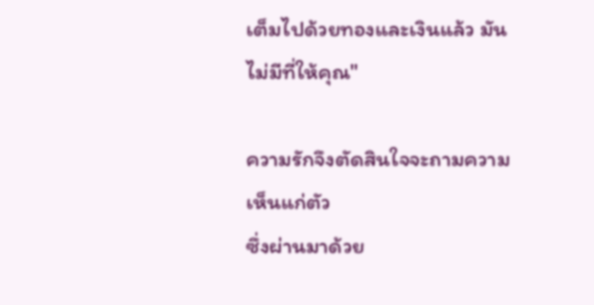เต็มไปด้วยทองและเงินแล้ว มันไม่มีที่ให้คุณ"

ความรักจึงตัดสินใจจะถามความเห็นแก่ตัว
ซึ่งผ่านมาด้วย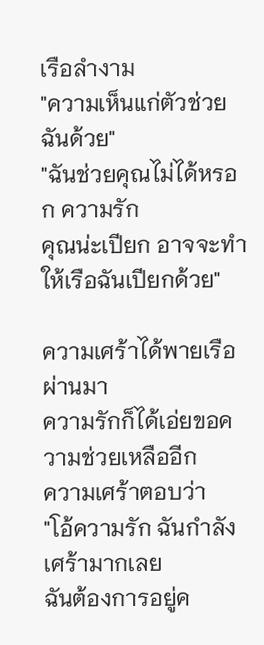เรือลำงาม
"ความเห็นแก่ตัวช่วยฉันด้วย"
"ฉันช่วยคุณไม่ได้หรอก ความรัก
คุณน่ะเปียก อาจจะทำให้เรือฉันเปียกด้วย"

ความเศร้าได้พายเรือผ่านมา
ความรักก็ได้เอ่ยขอความช่วยเหลืออีก
ความเศร้าตอบว่า
"โอ้ความรัก ฉันกำลังเศร้ามากเลย
ฉันต้องการอยู่ค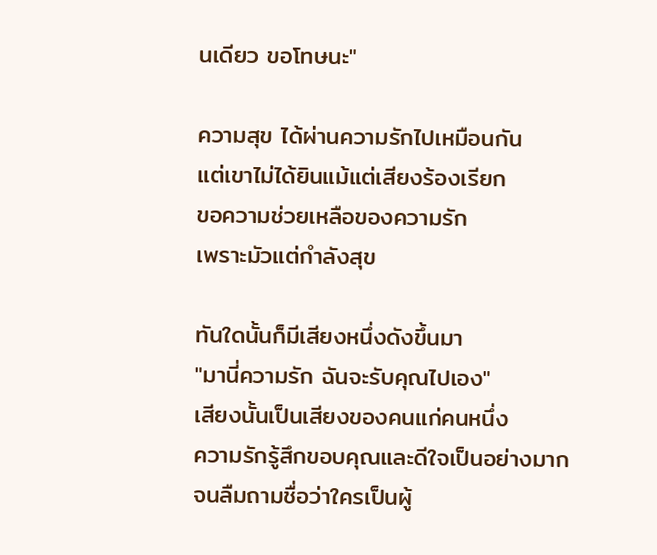นเดียว ขอโทษนะ"

ความสุข ได้ผ่านความรักไปเหมือนกัน
แต่เขาไม่ได้ยินแม้แต่เสียงร้องเรียก
ขอความช่วยเหลือของความรัก
เพราะมัวแต่กำลังสุข

ทันใดนั้นก็มีเสียงหนึ่งดังขึ้นมา
"มานี่ความรัก ฉันจะรับคุณไปเอง"
เสียงนั้นเป็นเสียงของคนแก่คนหนึ่ง
ความรักรู้สึกขอบคุณและดีใจเป็นอย่างมาก
จนลืมถามชื่อว่าใครเป็นผู้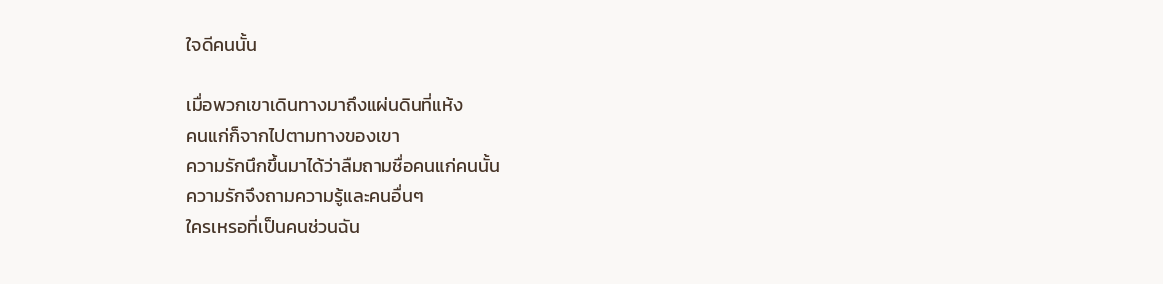ใจดีคนนั้น

เมื่อพวกเขาเดินทางมาถึงแผ่นดินที่แห้ง
คนแก่ก็จากไปตามทางของเขา
ความรักนึกขึ้นมาได้ว่าลืมถามชื่อคนแก่คนนั้น
ความรักจึงถามความรู้และคนอื่นๆ
ใครเหรอที่เป็นคนช่วนฉัน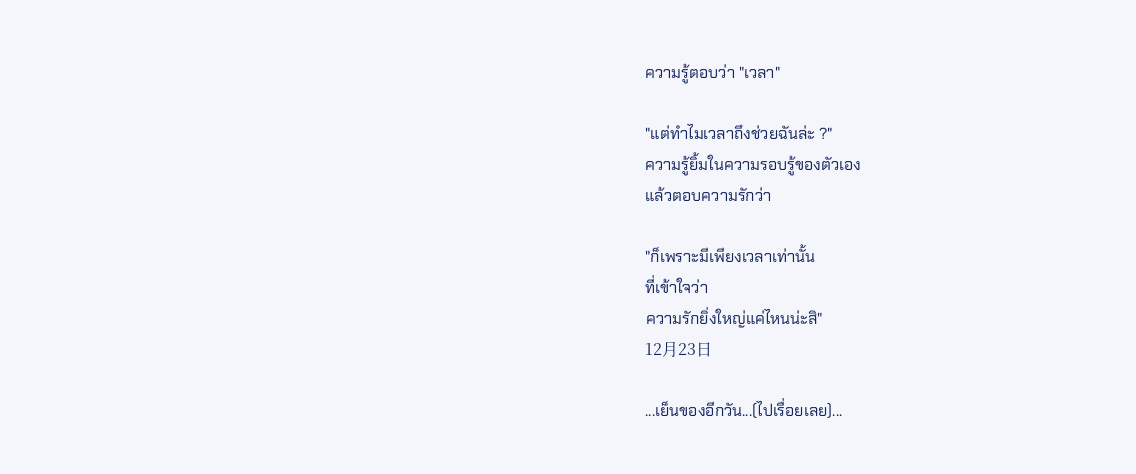ความรู้ตอบว่า "เวลา"

"แต่ทำไมเวลาถึงช่วยฉันล่ะ ?"
ความรู้ยิ้มในความรอบรู้ของตัวเอง
แล้วตอบความรักว่า

"ก็เพราะมีเพียงเวลาเท่านั้น
ที่เข้าใจว่า
ความรักยิ่งใหญ่แค่ไหนน่ะสิ"
12月23日

...เย็นของอีกวัน...(ไปเรื่อยเลย)...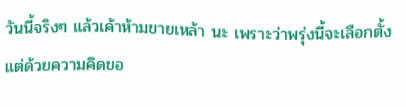วันนี้จริงๆ แล้วเค้าห้ามขายเหล้า นะ เพราะว่าพรุ่งนี้จะเลือกตั้ง แต่ด้วยความคิดขอ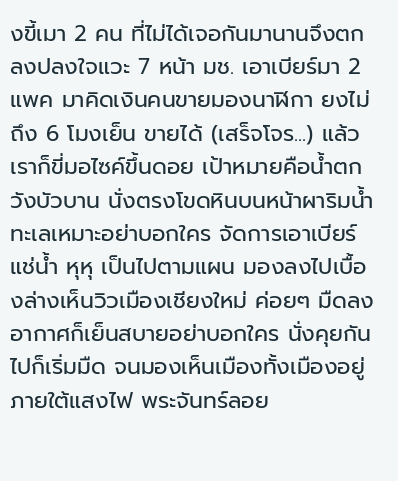งขี้เมา 2 คน ที่ไม่ได้เจอกันมานานจึงตกลงปลงใจแวะ 7 หน้า มช. เอาเบียร์มา 2 แพค มาคิดเงินคนขายมองนาฬิกา ยงไม่ถึง 6 โมงเย็น ขายได้ (เสร็จโจร...) แล้วเราก็ขี่มอไซค์ขึ้นดอย เป้าหมายคือน้ำตกวังบัวบาน นั่งตรงโขดหินบนหน้าผาริมน้ำ ทะเลเหมาะอย่าบอกใคร จัดการเอาเบียร์แช่น้ำ หุหุ เป็นไปตามแผน มองลงไปเบื้องล่างเห็นวิวเมืองเชียงใหม่ ค่อยๆ มืดลง อากาศก็เย็นสบายอย่าบอกใคร นั่งคุยกันไปก็เริ่มมืด จนมองเห็นเมืองทั้งเมืองอยู่ภายใต้แสงไฟ พระจันทร์ลอย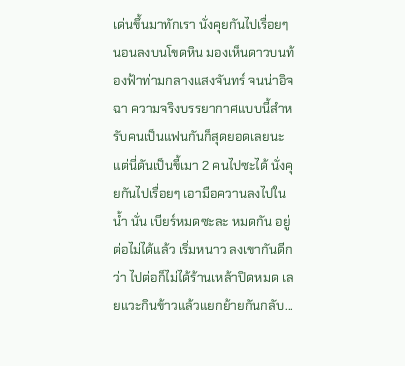เด่นขึ้นมาทักเรา นั่งคุยกันไปเรื่อยๆ นอนลงบนโขดหิน มองเห็นดาวบนท้องฟ้าท่ามกลางแสงจันทร์ จนน่าอิจฉา ความจริงบรรยากาศแบบนี้สำหรับคนเป็นแฟนกันก็สุดยอดเลยนะ แต่นี่ดันเป็นขี้เมา 2 คนไปซะได้ นั่งคุยกันไปเรื่อยๆ เอามือควานลงไปในน้ำ นั่น เบียร์หมดซะละ หมดกัน อยู่ต่อไม่ได้แล้ว เริ่มหนาว ลงเขากันดีกว่า ไปต่อก็ไม่ได้ร้านเหล้าปิดหมด เลยแวะกินข้าวแล้วแยกย้ายกันกลับ...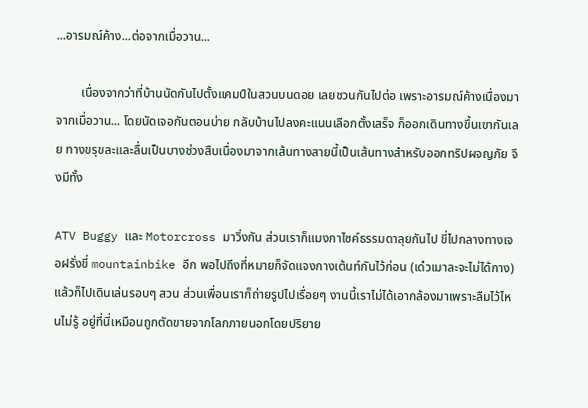...อารมณ์ค้าง...ต่อจากเมื่อวาน...

        เนื่องจากว่าที่บ้านนัดกันไปตั้งแคมป์ในสวนบนดอย เลยชวนกันไปต่อ เพราะอารมณ์ค้างเนื่องมาจากเมื่อวาน... โดยนัดเจอกันตอนบ่าย กลับบ้านไปลงคะแนนเลือกตั้งเสร็จ ก็ออกเดินทางขึ้นเขากันเลย ทางขรุขละและลื่นเป็นบางช่วงสืบเนื่องมาจากเส้นทางสายนี้เป็นเส้นทางสำหรับออกทริปผจญภัย จึงมีทั้ง

ATV Buggy และ Motorcross มาวิ่งกัน ส่วนเราก็แมงกาไซค์ธรรมดาลุยกันไป ขี่ไปกลางทางเจอฝรั่งขี่ mountainbike อีก พอไปถึงที่หมายก็จัดแจงกางเต้นท์กันไว้ก่อน (เด๋วเมาละจะไม่ได้กาง) แล้วก็ไปเดินเล่นรอบๆ สวน ส่วนเพื่อนเราก็ถ่ายรูปไปเรื่อยๆ งานนี้เราไม่ได้เอากล้องมาเพราะลืมไว้ไหนไม่รู้ อยู่ที่นี่เหมือนถูกตัดขายจากโลกภายนอกโดยปริยาย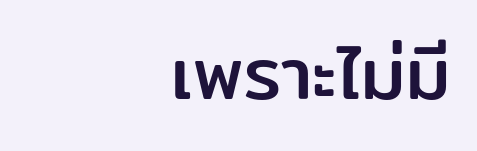เพราะไม่มี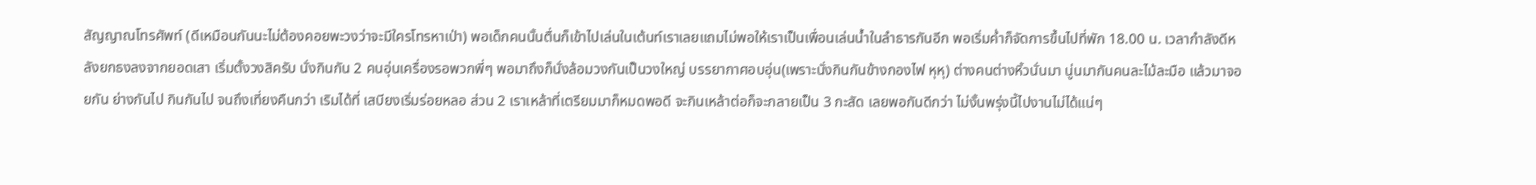สัญญาณโทรศัพท์ (ดีเหมือนกันนะไม่ต้องคอยพะวงว่าจะมีใครโทรหาเป่า) พอเด็กคนนั้นตื่นก็เข้าไปเล่นในเต้นท์เราเลยแถมไม่พอให้เราเป็นเพื่อนเล่นน้ำในลำธารกันอีก พอเริ่มค่ำก็จัดการขึ้นไปที่พัก 18.00 น. เวลากำลังดีหลังยกธงลงจากยอดเสา เริ่มตั้งวงสิครับ นั่งกินกัน 2 คนอุ่นเครื่องรอพวกพี่ๆ พอมาถึงก็นั่งล้อมวงกันเป็นวงใหญ่ บรรยากาศอบอุ่น(เพราะนั่งกินกันข้างกองไฟ หุหุ) ต่างคนต่างหิ้วนั่นมา นู่นมากันคนละไม้ละมือ แล้วมาจอยกัน ย่างกันไป กินกันไป จนถึงเที่ยงคืนกว่า เริมได้ที่ เสบียงเริ่มร่อยหลอ ส่วน 2 เราเหล้าที่เตรียมมาก็หมดพอดี จะกินเหล้าต่อก็จะกลายเป็น 3 กะสัด เลยพอกันดีกว่า ไม่งั้นพรุ่งนี้ไปงานไม่ได้แน่ๆ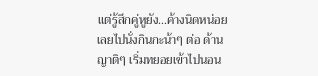แต่รู้สึกคู่หูยัง...ค้างนิดหน่อย เลยไปนั่งกินกะน้าๆ ต่อ ด้านญาติๆ เริ่มทยอยเข้าไปนอน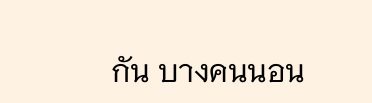กัน บางคนนอน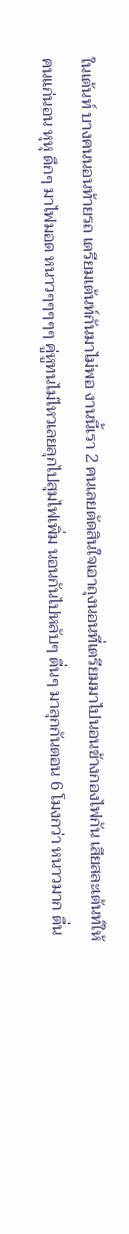ในเต้นท์ บางคนนอนท้ายรถ เตรียมเต้นท์กันมาไม่พอ งานนี้เรา 2 คนเลยตัดสินใจเอาถุงนอนที่เตรียมมาไปนอนข้างกองไฟกัน เสียสละเต้นท์ให้คนแก่นอน หุหุ ดึกๆ มาไฟมอด หนาวๆๆๆๆๆ คู่หูทนไม่ไหวเลยลุกไปสุมไฟเพิ่ม นอนกันไปหลับๆ ตื่นๆ มาลุกกันตอน 6 โมงกว่า หนาวมาก ตื่น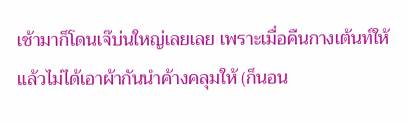เช้ามาก็โดนเจ๊บ่นใหญ่เลยเลย เพราะเมื่อคืนกางเต้นท์ให้แล้วไม่ได้เอาผ้ากันนำค้างคลุมให้ (ก็นอน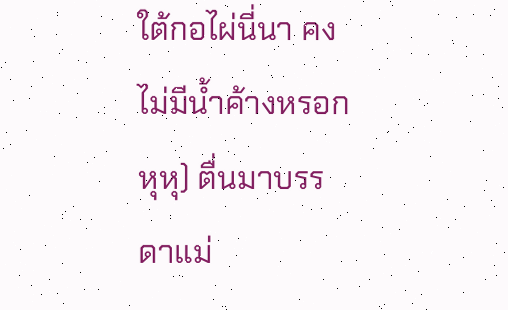ใต้กอไผ่นี่นา คงไม่มีน้ำค้างหรอก หุหุ) ตื่นมาบรรดาแม่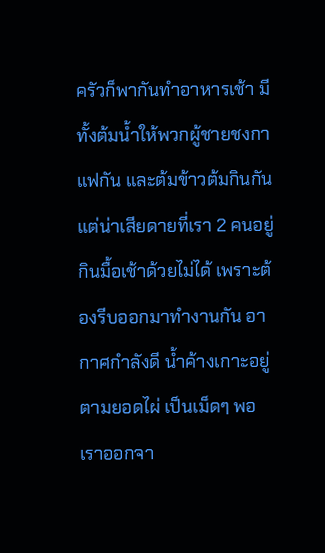ครัวก็พากันทำอาหารเช้า มีทั้งต้มน้ำให้พวกผู้ชายชงกาแฟกัน และต้มข้าวต้มกินกัน แต่น่าเสียดายที่เรา 2 คนอยู่กินมื้อเช้าด้วยไม่ได้ เพราะต้องรีบออกมาทำงานกัน อากาศกำลังดี น้ำค้างเกาะอยู่ตามยอดไผ่ เป็นเม็ดๆ พอเราออกจา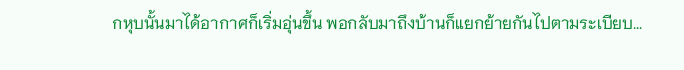กหุบนั้นมาได้อากาศก็เริ่มอุ่นขึ้น พอกลับมาถึงบ้านก็แยกย้ายกันไปตามระเบียบ...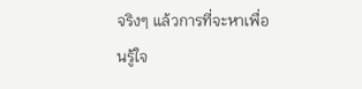จริงๆ แล้วการที่จะหาเพื่อนรู้ใจ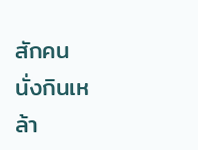สักคนนั่งกินเหล้า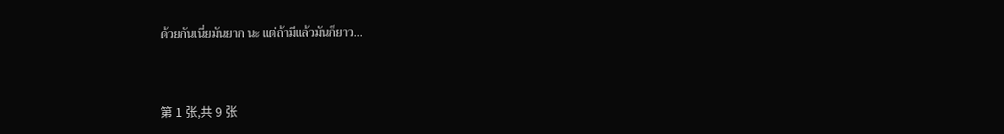ด้วยกันเนี่ยมันยาก นะ แต่ถ้ามีแล้วมันก็ยาว...


第 1 张,共 9 张